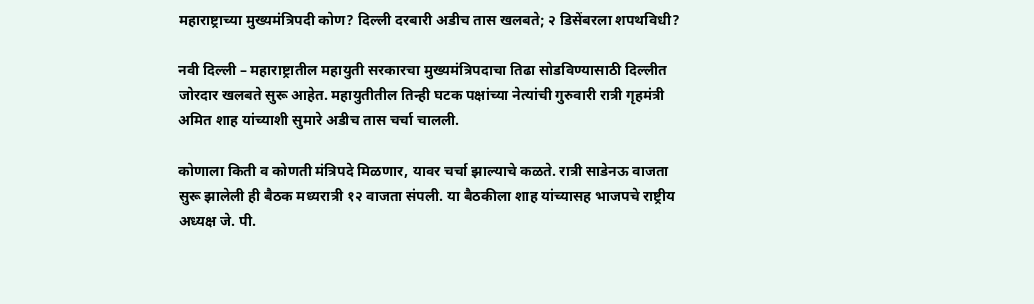महाराष्ट्राच्या मुख्यमंत्रिपदी कोण? दिल्ली दरबारी अडीच तास खलबते; २ डिसेंबरला शपथविधी?

नवी दिल्ली – महाराष्ट्रातील महायुती सरकारचा मुख्यमंत्रिपदाचा तिढा सोडविण्यासाठी दिल्लीत जोरदार खलबते सुरू आहेत. महायुतीतील तिन्ही घटक पक्षांच्या नेत्यांची गुरुवारी रात्री गृहमंत्री अमित शाह यांच्याशी सुमारे अडीच तास चर्चा चालली.

कोणाला किती व कोणती मंत्रिपदे मिळणार, यावर चर्चा झाल्याचे कळते. रात्री साडेनऊ वाजता सुरू झालेली ही बैठक मध्यरात्री १२ वाजता संपली. या बैठकीला शाह यांच्यासह भाजपचे राष्ट्रीय अध्यक्ष जे. पी.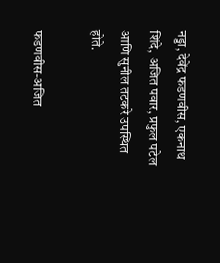नड्डा, देवेंद्र फडणवीस, एकनाथ शिंदे, अजित पवार, प्रफुल पटेल आणि सुनील तटकरे उपस्थित होते.

फडणवीस-अजित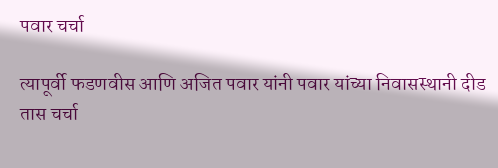पवार चर्चा

त्यापूर्वी फडणवीस आणि अजित पवार यांनी पवार यांच्या निवासस्थानी दीड तास चर्चा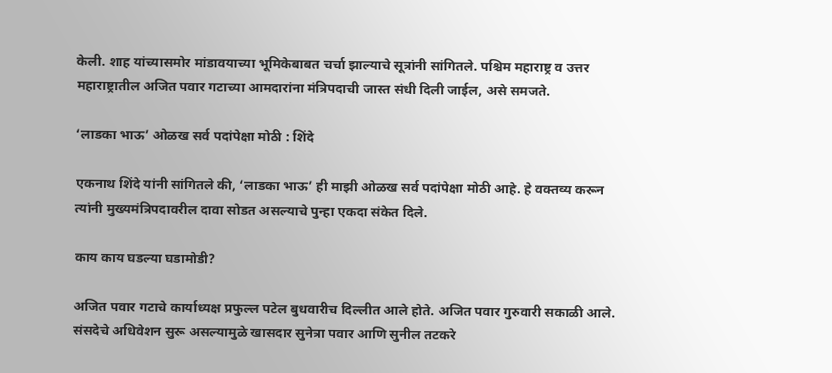केली. शाह यांच्यासमोर मांडावयाच्या भूमिकेबाबत चर्चा झाल्याचे सूत्रांनी सांगितले. पश्चिम महाराष्ट्र व उत्तर महाराष्ट्रातील अजित पवार गटाच्या आमदारांना मंत्रिपदाची जास्त संधी दिली जाईल, असे समजते.

‘लाडका भाऊ’ ओळख सर्व पदांपेक्षा मोठी : शिंदे

एकनाथ शिंदे यांनी सांगितले की, ‘लाडका भाऊ’ ही माझी ओळख सर्व पदांपेक्षा मोठी आहे. हे वक्तव्य करून त्यांनी मुख्यमंत्रिपदावरील दावा सोडत असल्याचे पुन्हा एकदा संकेत दिले.

काय काय घडल्या घडामोडी?

अजित पवार गटाचे कार्याध्यक्ष प्रफुल्ल पटेल बुधवारीच दिल्लीत आले होते. अजित पवार गुरुवारी सकाळी आले. संसदेचे अधिवेशन सुरू असल्यामुळे खासदार सुनेत्रा पवार आणि सुनील तटकरे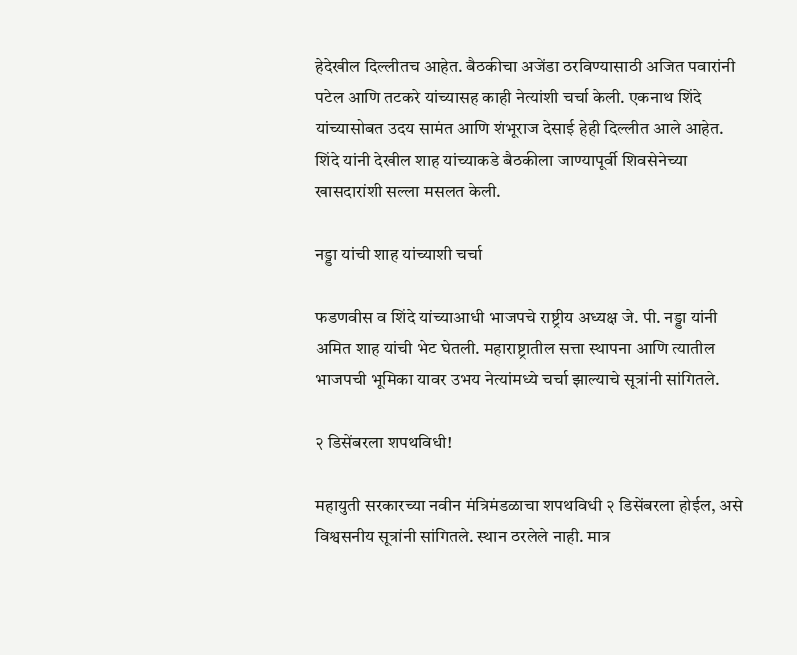हेदेखील दिल्लीतच आहेत. बैठकीचा अजेंडा ठरविण्यासाठी अजित पवारांनी पटेल आणि तटकरे यांच्यासह काही नेत्यांशी चर्चा केली. एकनाथ शिंदे यांच्यासोबत उदय सामंत आणि शंभूराज देसाई हेही दिल्लीत आले आहेत. शिंदे यांनी देखील शाह यांच्याकडे बैठकीला जाण्यापूर्वी शिवसेनेच्या खासदारांशी सल्ला मसलत केली.

नड्डा यांची शाह यांच्याशी चर्चा

फडणवीस व शिंदे यांच्याआधी भाजपचे राष्ट्रीय अध्यक्ष जे. पी. नड्डा यांनी अमित शाह यांची भेट घेतली. महाराष्ट्रातील सत्ता स्थापना आणि त्यातील भाजपची भूमिका यावर उभय नेत्यांमध्ये चर्चा झाल्याचे सूत्रांनी सांगितले.

२ डिसेंबरला शपथविधी!

महायुती सरकारच्या नवीन मंत्रिमंडळाचा शपथविधी २ डिसेंबरला होईल, असे विश्वसनीय सूत्रांनी सांगितले. स्थान ठरलेले नाही. मात्र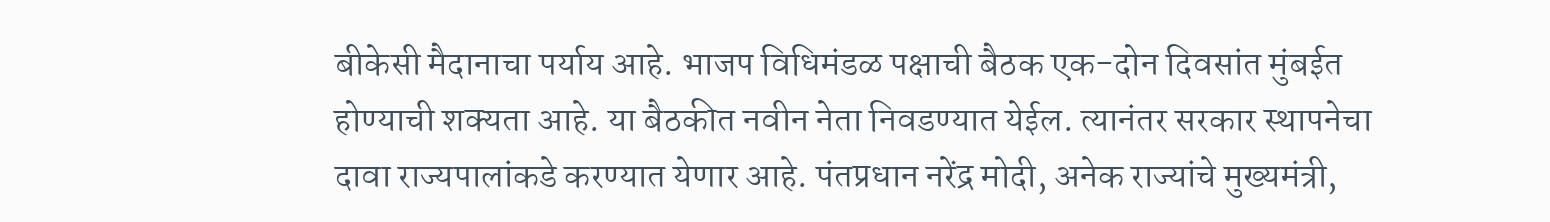बीकेसी मैदानाचा पर्याय आहे. भाजप विधिमंडळ पक्षाची बैठक एक-दोन दिवसांत मुंबईत होण्याची शक्यता आहे. या बैठकीत नवीन नेता निवडण्यात येईल. त्यानंतर सरकार स्थापनेचा दावा राज्यपालांकडे करण्यात येणार आहे. पंतप्रधान नरेंद्र मोदी, अनेक राज्यांचे मुख्यमंत्री,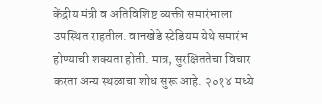केंद्रीय मंत्री व अतिविशिष्ट व्यक्ती समारंभाला उपस्थित राहतील. वानखेडे स्टेडियम येथे समारंभ होण्याची शक्यता होती. मात्र, सुरक्षिततेचा विचार करता अन्य स्थळाचा शोध सुरू आहे. २०१४ मध्ये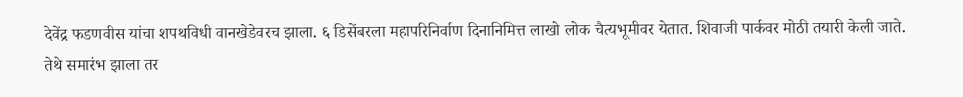देवेंद्र फडणवीस यांचा शपथविधी वानखेडेवरच झाला. ६ डिसेंबरला महापरिनिर्वाण दिनानिमित्त लाखो लोक चैत्यभूमीवर येतात. शिवाजी पार्कवर मोठी तयारी केली जाते. तेथे समारंभ झाला तर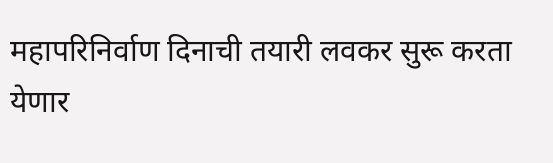महापरिनिर्वाण दिनाची तयारी लवकर सुरू करता येणार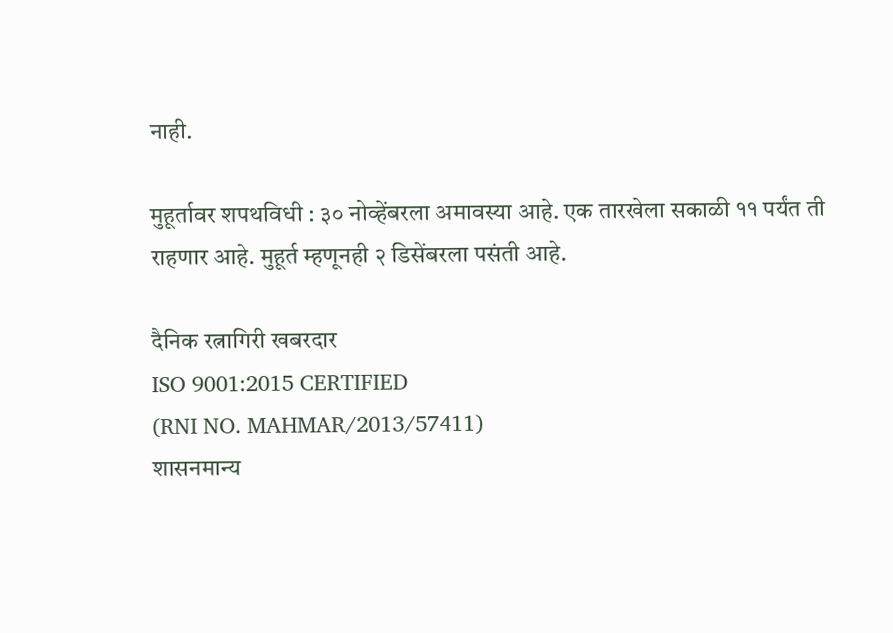नाही.

मुहूर्तावर शपथविधी : ३० नोव्हेंबरला अमावस्या आहे. एक तारखेला सकाळी ११ पर्यंत ती राहणार आहे. मुहूर्त म्हणूनही २ डिसेंबरला पसंती आहे.

दैनिक रत्नागिरी खबरदार
ISO 9001:2015 CERTIFIED
(RNI NO. MAHMAR/2013/57411)
शासनमान्य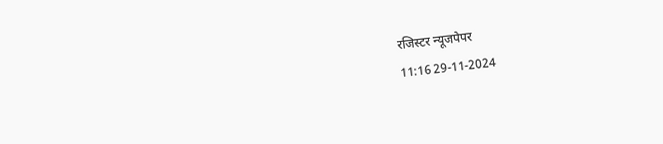रजिस्टर न्यूजपेपर
11:16 29-11-2024